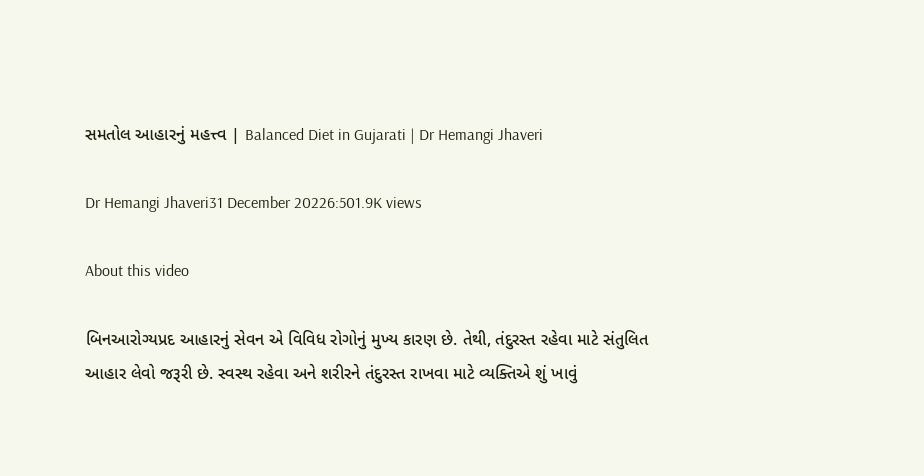સમતોલ આહારનું મહત્ત્વ | Balanced Diet in Gujarati | Dr Hemangi Jhaveri

Dr Hemangi Jhaveri31 December 20226:501.9K views

About this video

બિનઆરોગ્યપ્રદ આહારનું સેવન એ વિવિધ રોગોનું મુખ્ય કારણ છે. તેથી, તંદુરસ્ત રહેવા માટે સંતુલિત આહાર લેવો જરૂરી છે. સ્વસ્થ રહેવા અને શરીરને તંદુરસ્ત રાખવા માટે વ્યક્તિએ શું ખાવું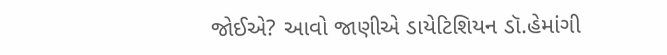જોઈએ? આવો જાણીએ ડાયેટિશિયન ડૉ.હેમાંગી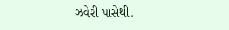ઝવેરી પાસેથી.